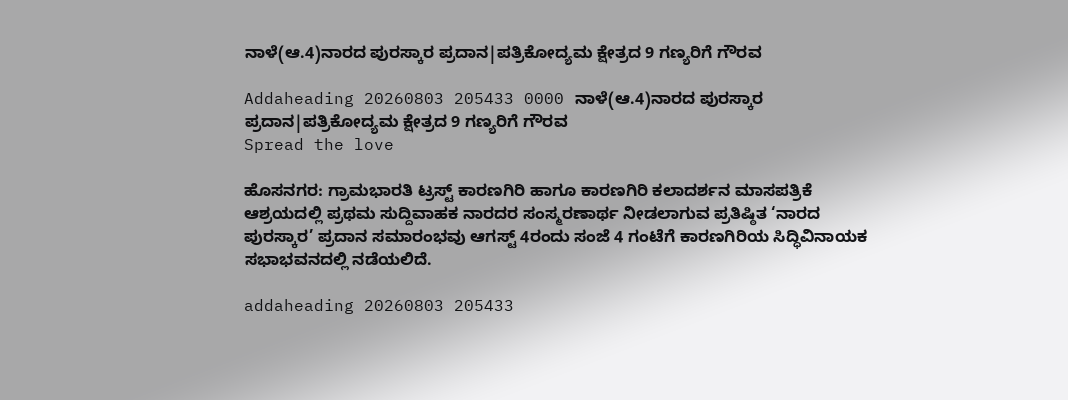ನಾಳೆ(ಆ.4)ನಾರದ ಪುರಸ್ಕಾರ ಪ್ರದಾನ|ಪತ್ರಿಕೋದ್ಯಮ ಕ್ಷೇತ್ರದ 9 ಗಣ್ಯರಿಗೆ ಗೌರವ

Addaheading 20260803 205433 0000 ನಾಳೆ(ಆ.4)ನಾರದ ಪುರಸ್ಕಾರ ಪ್ರದಾನ|ಪತ್ರಿಕೋದ್ಯಮ ಕ್ಷೇತ್ರದ 9 ಗಣ್ಯರಿಗೆ ಗೌರವ
Spread the love

ಹೊಸನಗರ: ಗ್ರಾಮಭಾರತಿ ಟ್ರಸ್ಟ್ ಕಾರಣಗಿರಿ ಹಾಗೂ ಕಾರಣಗಿರಿ ಕಲಾದರ್ಶನ ಮಾಸಪತ್ರಿಕೆ ಆಶ್ರಯದಲ್ಲಿ ಪ್ರಥಮ ಸುದ್ದಿವಾಹಕ ನಾರದರ ಸಂಸ್ಮರಣಾರ್ಥ ನೀಡಲಾಗುವ ಪ್ರತಿಷ್ಠಿತ ‘ನಾರದ ಪುರಸ್ಕಾರ’ ಪ್ರದಾನ ಸಮಾರಂಭವು ಆಗಸ್ಟ್ 4ರಂದು ಸಂಜೆ 4 ಗಂಟೆಗೆ ಕಾರಣಗಿರಿಯ ಸಿದ್ಧಿವಿನಾಯಕ ಸಭಾಭವನದಲ್ಲಿ ನಡೆಯಲಿದೆ.

addaheading 20260803 205433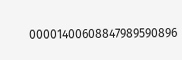00001400608847989590896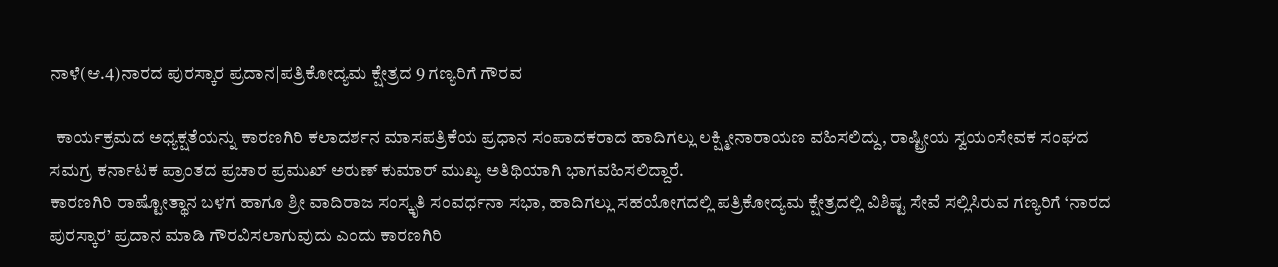ನಾಳೆ(ಆ.4)ನಾರದ ಪುರಸ್ಕಾರ ಪ್ರದಾನ|ಪತ್ರಿಕೋದ್ಯಮ ಕ್ಷೇತ್ರದ 9 ಗಣ್ಯರಿಗೆ ಗೌರವ

  ಕಾರ್ಯಕ್ರಮದ ಅಧ್ಯಕ್ಷತೆಯನ್ನು ಕಾರಣಗಿರಿ ಕಲಾದರ್ಶನ ಮಾಸಪತ್ರಿಕೆಯ ಪ್ರಧಾನ ಸಂಪಾದಕರಾದ ಹಾದಿಗಲ್ಲು ಲಕ್ಷ್ಮೀನಾರಾಯಣ ವಹಿಸಲಿದ್ದು, ರಾಷ್ಟ್ರೀಯ ಸ್ವಯಂಸೇವಕ ಸಂಘದ ಸಮಗ್ರ ಕರ್ನಾಟಕ ಪ್ರಾಂತದ ಪ್ರಚಾರ ಪ್ರಮುಖ್ ಅರುಣ್ ಕುಮಾರ್ ಮುಖ್ಯ ಅತಿಥಿಯಾಗಿ ಭಾಗವಹಿಸಲಿದ್ದಾರೆ.
ಕಾರಣಗಿರಿ ರಾಷ್ಟೋತ್ಥಾನ ಬಳಗ ಹಾಗೂ ಶ್ರೀ ವಾದಿರಾಜ ಸಂಸ್ಕೃತಿ ಸಂವರ್ಧನಾ ಸಭಾ, ಹಾದಿಗಲ್ಲು ಸಹಯೋಗದಲ್ಲಿ ಪತ್ರಿಕೋದ್ಯಮ ಕ್ಷೇತ್ರದಲ್ಲಿ ವಿಶಿಷ್ಟ ಸೇವೆ ಸಲ್ಲಿಸಿರುವ ಗಣ್ಯರಿಗೆ ‘ನಾರದ ಪುರಸ್ಕಾರ’ ಪ್ರದಾನ ಮಾಡಿ ಗೌರವಿಸಲಾಗುವುದು ಎಂದು ಕಾರಣಗಿರಿ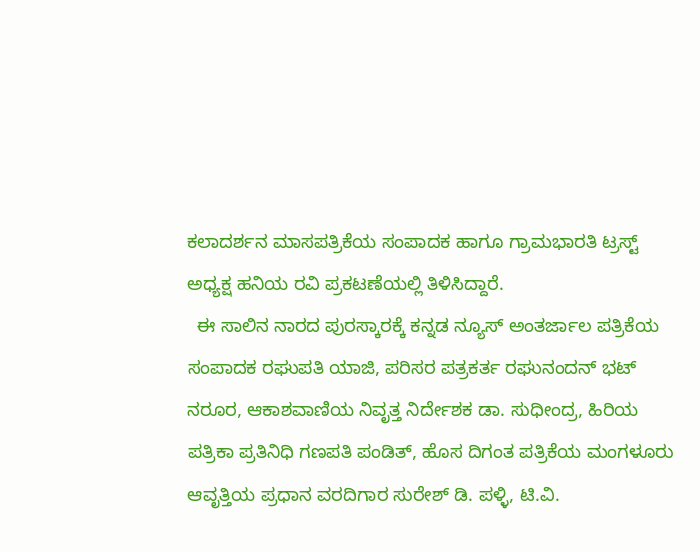ಕಲಾದರ್ಶನ ಮಾಸಪತ್ರಿಕೆಯ ಸಂಪಾದಕ ಹಾಗೂ ಗ್ರಾಮಭಾರತಿ ಟ್ರಸ್ಟ್ ಅಧ್ಯಕ್ಷ ಹನಿಯ ರವಿ ಪ್ರಕಟಣೆಯಲ್ಲಿ ತಿಳಿಸಿದ್ದಾರೆ.
  ಈ ಸಾಲಿನ ನಾರದ ಪುರಸ್ಕಾರಕ್ಕೆ ಕನ್ನಡ ನ್ಯೂಸ್ ಅಂತರ್ಜಾಲ ಪತ್ರಿಕೆಯ ಸಂಪಾದಕ ರಘುಪತಿ ಯಾಜಿ, ಪರಿಸರ ಪತ್ರಕರ್ತ ರಘುನಂದನ್ ಭಟ್ ನರೂರ, ಆಕಾಶವಾಣಿಯ ನಿವೃತ್ತ ನಿರ್ದೇಶಕ ಡಾ. ಸುಧೀಂದ್ರ, ಹಿರಿಯ ಪತ್ರಿಕಾ ಪ್ರತಿನಿಧಿ ಗಣಪತಿ ಪಂಡಿತ್, ಹೊಸ ದಿಗಂತ ಪತ್ರಿಕೆಯ ಮಂಗಳೂರು ಆವೃತ್ತಿಯ ಪ್ರಧಾನ ವರದಿಗಾರ ಸುರೇಶ್ ಡಿ. ಪಳ್ಳಿ, ಟಿ.ವಿ.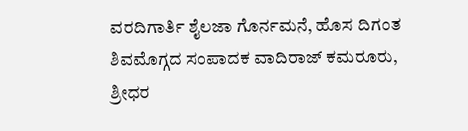ವರದಿಗಾರ್ತಿ ಶೈಲಜಾ ಗೊರ್ನಮನೆ, ಹೊಸ ದಿಗಂತ ಶಿವಮೊಗ್ಗದ ಸಂಪಾದಕ ವಾದಿರಾಜ್ ಕಮರೂರು, ಶ್ರೀಧರ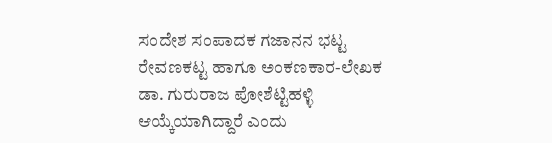ಸಂದೇಶ ಸಂಪಾದಕ ಗಜಾನನ ಭಟ್ಟ ರೇವಣಕಟ್ಟ ಹಾಗೂ ಅಂಕಣಕಾರ-ಲೇಖಕ ಡಾ. ಗುರುರಾಜ ಪೋಶೆಟ್ಟಿಹಳ್ಳಿ ಆಯ್ಕೆಯಾಗಿದ್ದಾರೆ ಎಂದು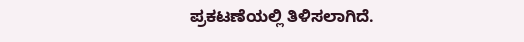ಪ್ರಕಟಣೆಯಲ್ಲಿ ತಿಳಿಸಲಾಗಿದೆ.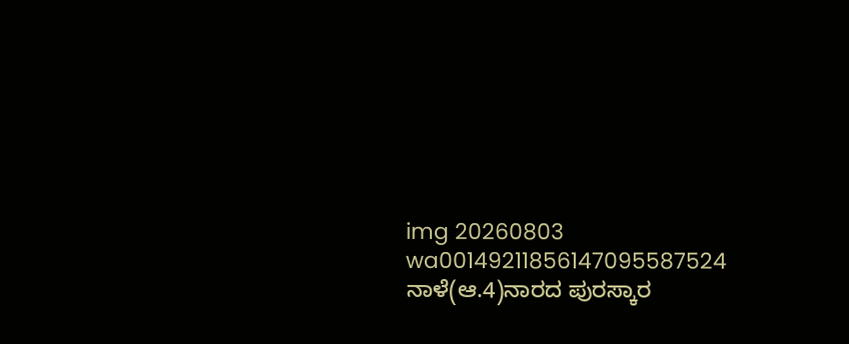img 20260803 wa00149211856147095587524 ನಾಳೆ(ಆ.4)ನಾರದ ಪುರಸ್ಕಾರ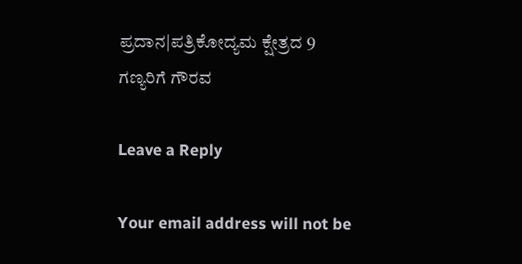ಪ್ರದಾನ|ಪತ್ರಿಕೋದ್ಯಮ ಕ್ಷೇತ್ರದ 9 ಗಣ್ಯರಿಗೆ ಗೌರವ

Leave a Reply

Your email address will not be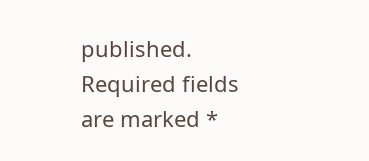published. Required fields are marked *